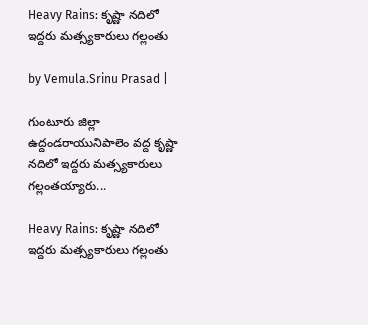Heavy Rains: కృష్ణా నదిలో ఇద్దరు మత్స్యకారులు గల్లంతు

by Vemula.Srinu Prasad |

గుంటూరు జిల్లా ఉద్దండరాయునిపాలెం వద్ద కృష్ణా నదిలో ఇద్దరు మత్స్యకారులు గల్లంతయ్యారు...

Heavy Rains: కృష్ణా నదిలో ఇద్దరు మత్స్యకారులు గల్లంతు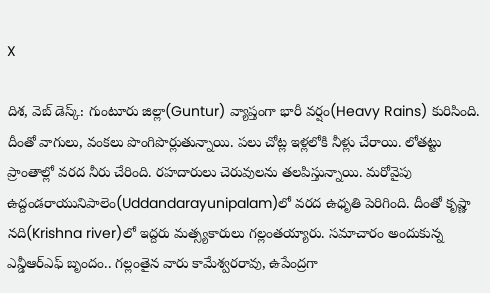X

దిశ, వెబ్ డెస్క్: గుంటూరు జిల్లా(Guntur) వ్యాప్తంగా భారీ వర్షం(Heavy Rains) కురిసింది. దీంతో వాగులు, వంకలు పొంగిపొర్లుతున్నాయి. పలు చోట్ల ఇళ్లలోకి నీళ్లు చేరాయి. లోతట్టు ప్రాంతాల్లో వరద నీరు చేరింది. రహదారులు చెరువులను తలపిస్తున్నాయి. మరోవైపు ఉద్దండరాయునిపాలెం(Uddandarayunipalam)లో వరద ఉధృతి పెరిగింది. దీంతో కృష్ణా నది(Krishna river)లో ఇద్దరు మత్స్యకారులు గల్లంతయ్యారు. సమాచారం అందుకున్న ఎన్డీఆర్‌ఎఫ్‌ బృందం.. గల్లంతైన వారు కామేశ్వరరావు, ఉపేంద్రగా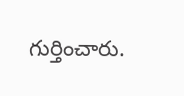గుర్తించారు.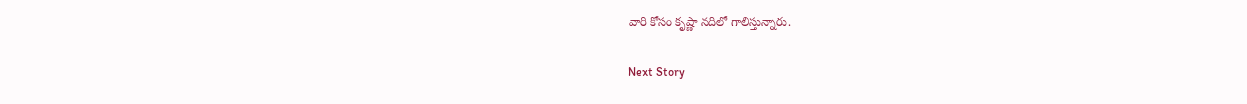వారి కోసం కృష్ణా నదిలో గాలిస్తున్నారు.

Next Story